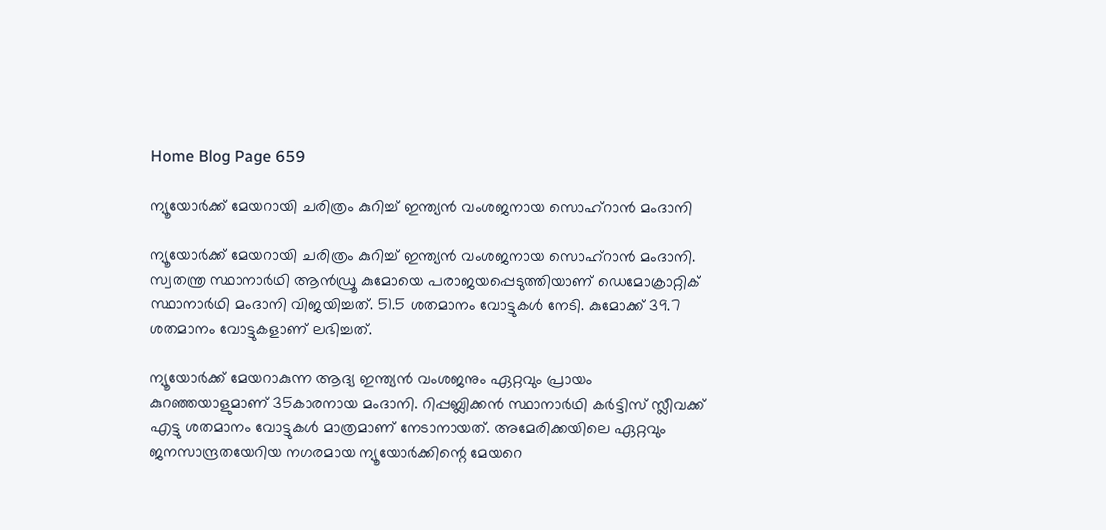Home Blog Page 659

ന്യൂയോർക്ക് മേയറായി ചരിത്രം കുറിച്ച് ഇന്ത്യൻ വംശജനായ സൊഹ്റാൻ മംദാനി

ന്യൂയോർക്ക് മേയറായി ചരിത്രം കുറിച്ച് ഇന്ത്യൻ വംശജനായ സൊഹ്റാൻ മംദാനി. സ്വതന്ത്ര സ്ഥാനാർഥി ആൻഡ്രൂ കുമോയെ പരാജയപ്പെടുത്തിയാണ് ഡെമോക്രാറ്റിക് സ്ഥാനാർഥി മംദാനി വിജയിച്ചത്. 51.5 ശതമാനം വോട്ടുകൾ നേടി. കുമോക്ക് 39.7 ശതമാനം വോട്ടുകളാണ് ലഭിച്ചത്.

ന്യൂയോർക്ക് മേയറാകുന്ന ആദ്യ ഇന്ത്യൻ വംശജനും ഏറ്റവും പ്രായം കുറഞ്ഞയാളുമാണ് 35കാരനായ മംദാനി. റിപ്പബ്ലിക്കൻ സ്ഥാനാർഥി കർട്ടിസ് സ്ലീവക്ക് എട്ടു ശതമാനം വോട്ടുകൾ മാത്രമാണ് നേടാനായത്. അമേരിക്കയിലെ ഏറ്റവും ജനസാന്ദ്രതയേറിയ നഗരമായ ന്യൂയോർക്കിന്റെ മേയറെ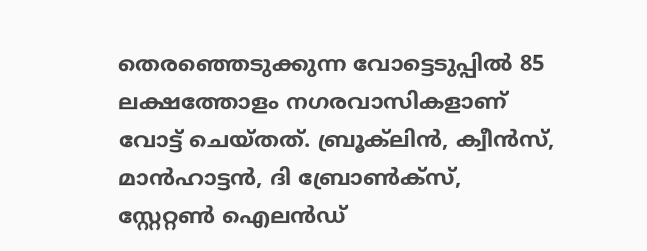തെരഞ്ഞെടുക്കുന്ന വോട്ടെടുപ്പിൽ 85 ലക്ഷത്തോളം നഗരവാസികളാണ് വോട്ട് ചെയ്തത്. ബ്രൂക്‍ലിൻ, ക്വീൻസ്, മാൻഹാട്ടൻ, ദി ബ്രോൺക്സ്, സ്റ്റേറ്റൺ ഐലൻഡ്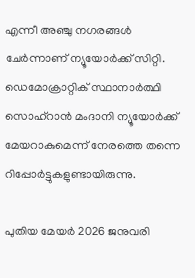എന്നീ അഞ്ചു നഗരങ്ങൾ ചേർന്നാണ് ന്യൂയോർക്ക് സിറ്റി. ഡെമോക്രാറ്റിക് സ്ഥാനാർത്ഥി സൊഹ്റാൻ മംദാനി ന്യൂയോർക്ക് മേയറാകുമെന്ന് നേരത്തെ തന്നെ റിപ്പോർട്ടുകളുണ്ടായിരുന്നു.

പുതിയ മേയർ 2026 ജനുവരി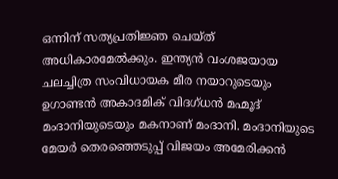ഒന്നിന് സത്യപ്രതിജ്ഞ ചെയ്ത് അധികാരമേൽക്കും. ഇന്ത്യൻ വംശജയായ ചലച്ചിത്ര സംവിധായക മീര നയാറുടെയും ഉഗാണ്ടൻ അകാദമിക് വിദഗ്ധൻ മഹ്മൂദ് മംദാനിയുടെയും മകനാണ് മംദാനി. മംദാനിയുടെ മേയർ തെരഞ്ഞെടുപ്പ് വിജയം അമേരിക്കൻ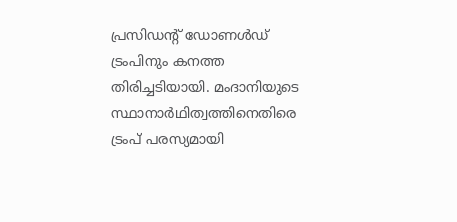പ്രസിഡന്‍റ് ഡോണൾഡ് ട്രംപിനും കനത്ത തിരിച്ചടിയായി. മംദാനിയുടെ സ്ഥാനാർഥിത്വത്തിനെതിരെ ട്രംപ് പരസ്യമായി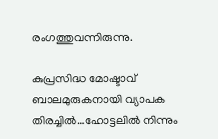രംഗത്തുവന്നിരുന്നു.

കുപ്രസിദ്ധ മോഷ്ടാവ് ബാലമുരുകനായി വ്യാപക തിരച്ചില്‍…ഹോട്ടലില്‍ നിന്നും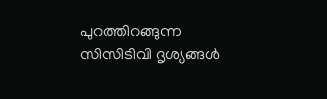പുറത്തിറങ്ങുന്ന സിസിടിവി ദൃശ്യങ്ങള്‍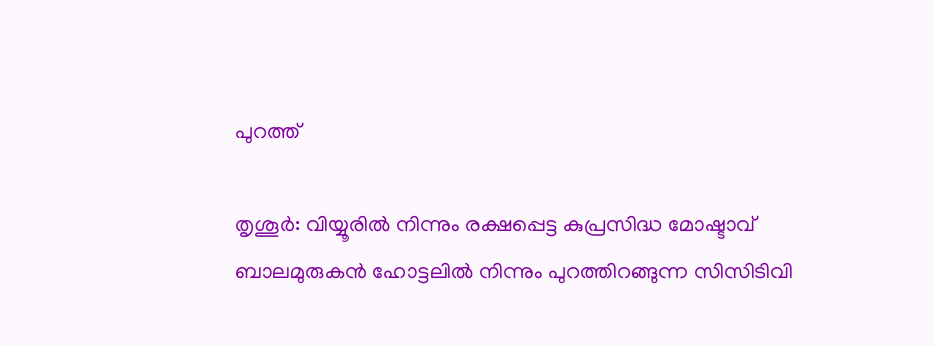പുറത്ത്

തൃശൂര്‍: വിയ്യൂരില്‍ നിന്നും രക്ഷപ്പെട്ട കുപ്രസിദ്ധ മോഷ്ടാവ് ബാലമുരുകന്‍ ഹോട്ടലില്‍ നിന്നും പുറത്തിറങ്ങുന്ന സിസിടിവി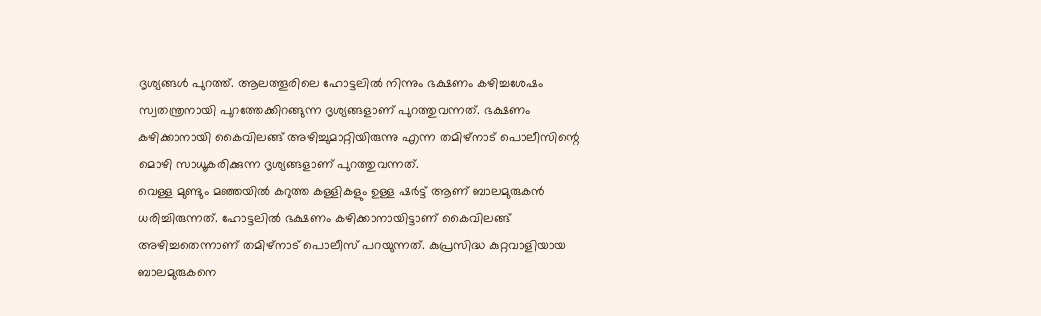ദൃശ്യങ്ങള്‍ പുറത്ത്. ആലത്തൂരിലെ ഹോട്ടലില്‍ നിന്നും ഭക്ഷണം കഴിച്ചശേഷം സ്വതന്ത്രനായി പുറത്തേക്കിറങ്ങുന്ന ദൃശ്യങ്ങളാണ് പുറത്തുവന്നത്. ഭക്ഷണം കഴിക്കാനായി കൈവിലങ്ങ് അഴിച്ചുമാറ്റിയിരുന്നു എന്ന തമിഴ്‌നാട് പൊലീസിന്റെ മൊഴി സാധൂകരിക്കുന്ന ദൃശ്യങ്ങളാണ് പുറത്തുവന്നത്.
വെള്ള മുണ്ടും മഞ്ഞയില്‍ കറുത്ത കള്ളികളും ഉള്ള ഷര്‍ട്ട് ആണ് ബാലമുരുകന്‍ ധരിച്ചിരുന്നത്. ഹോട്ടലില്‍ ഭക്ഷണം കഴിക്കാനായിട്ടാണ് കൈവിലങ്ങ് അഴിച്ചതെന്നാണ് തമിഴ്‌നാട് പൊലീസ് പറയുന്നത്. കുപ്രസിദ്ധ കുറ്റവാളിയായ ബാലമുരുകനെ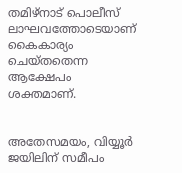തമിഴ്‌നാട് പൊലീസ് ലാഘവത്തോടെയാണ് കൈകാര്യം ചെയ്തതെന്ന ആക്ഷേപം ശക്തമാണ്.


അതേസമയം, വിയ്യൂര്‍ ജയിലിന് സമീപം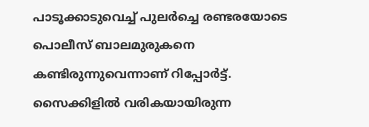പാടൂക്കാടുവെച്ച് പുലര്‍ച്ചെ രണ്ടരയോടെ പൊലീസ് ബാലമുരുകനെ കണ്ടിരുന്നുവെന്നാണ് റിപ്പോര്‍ട്ട്. സൈക്കിളില്‍ വരികയായിരുന്ന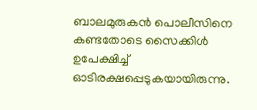ബാലമുരുകന്‍ പൊലീസിനെ കണ്ടതോടെ സൈക്കിള്‍ ഉപേക്ഷിച്ച് ഓടിരക്ഷപ്പെടുകയായിരുന്നു.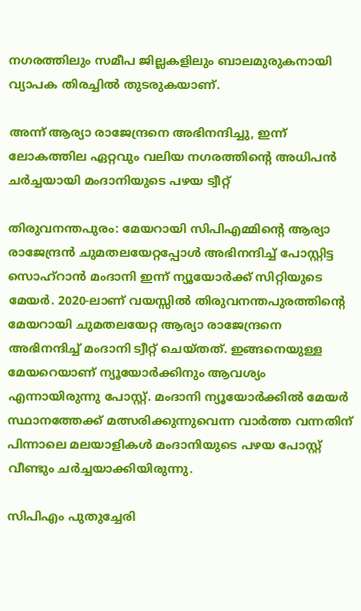നഗരത്തിലും സമീപ ജില്ലകളിലും ബാലമുരുകനായി വ്യാപക തിരച്ചില്‍ തുടരുകയാണ്.

അന്ന് ആര്യാ രാജേന്ദ്രനെ അഭിനന്ദിച്ചു, ഇന്ന് ലോകത്തില ഏറ്റവും വലിയ നഗരത്തിന്റെ അധിപൻ ചർച്ചയായി മംദാനിയുടെ പഴയ ട്വീറ്റ്

തിരുവനന്തപുരം: മേയറായി സിപിഎമ്മിന്റെ ആര്യാ രാജേന്ദ്രൻ ചുമതലയേറ്റപ്പോൾ അഭിനന്ദിച്ച് പോസ്റ്റിട്ട സൊഹ്റാൻ മംദാനി ഇന്ന് ന്യൂയോർക്ക് സിറ്റിയുടെ മേയർ. 2020-ലാണ് വയസ്സിൽ തിരുവനന്തപുരത്തിന്റെ മേയറായി ചുമതലയേറ്റ ആര്യാ രാജേന്ദ്രനെ അഭിനന്ദിച്ച് മംദാനി ട്വീറ്റ് ചെയ്തത്. ഇങ്ങനെയുള്ള മേയറെയാണ് ന്യൂയോർക്കിനും ആവശ്യം എന്നായിരുന്നു പോസ്റ്റ്. മംദാനി ന്യൂയോർക്കിൽ മേയർ സ്ഥാനത്തേക്ക് മത്സരിക്കുന്നുവെന്ന വാർത്ത വന്നതിന് പിന്നാലെ മലയാളികൾ മംദാനിയുടെ പഴയ പോസ്റ്റ് വീണ്ടും ചർച്ചയാക്കിയിരുന്നു.

സിപിഎം പുതുച്ചേരി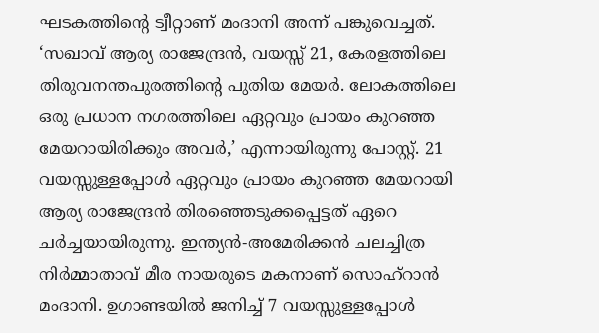ഘടകത്തിന്റെ ട്വീറ്റാണ് മംദാനി അന്ന് പങ്കുവെച്ചത്. ‘സഖാവ് ആര്യ രാജേന്ദ്രൻ, വയസ്സ് 21, കേരളത്തിലെ തിരുവനന്തപുരത്തിന്റെ പുതിയ മേയർ. ലോകത്തിലെ ഒരു പ്രധാന നഗരത്തിലെ ഏറ്റവും പ്രായം കുറഞ്ഞ മേയറായിരിക്കും അവർ,’ എന്നായിരുന്നു പോസ്റ്റ്. 21 വയസ്സുള്ളപ്പോൾ ഏറ്റവും പ്രായം കുറഞ്ഞ മേയറായി ആര്യ രാജേന്ദ്രൻ തിരഞ്ഞെടുക്കപ്പെട്ടത് ഏറെ ചർച്ചയായിരുന്നു. ഇന്ത്യൻ-അമേരിക്കൻ ചലച്ചിത്ര നിർമ്മാതാവ് മീര നായരുടെ മകനാണ് സൊഹ്‌റാൻ മംദാനി. ഉഗാണ്ടയിൽ ജനിച്ച് 7 വയസ്സുള്ളപ്പോൾ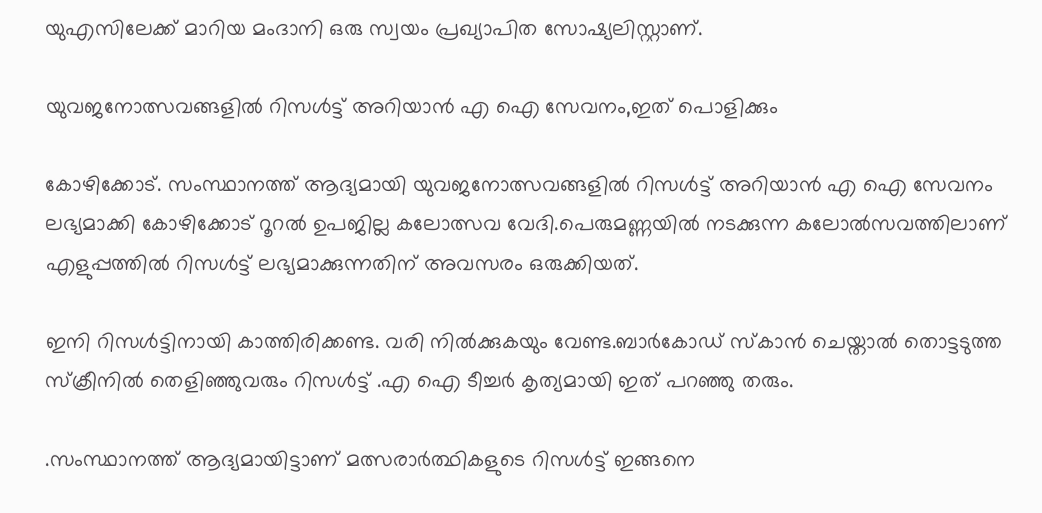യുഎസിലേക്ക് മാറിയ മംദാനി ഒരു സ്വയം പ്രഖ്യാപിത സോഷ്യലിസ്റ്റാണ്.

യുവജനോത്സവങ്ങളിൽ റിസൾട്ട് അറിയാൻ എ ഐ സേവനം,ഇത് പൊളിക്കും

കോഴിക്കോട്. സംസ്ഥാനത്ത് ആദ്യമായി യുവജനോത്സവങ്ങളിൽ റിസൾട്ട് അറിയാൻ എ ഐ സേവനം ലഭ്യമാക്കി കോഴിക്കോട് റൂറൽ ഉപജില്ല കലോത്സവ വേദി.പെരുമണ്ണയിൽ നടക്കുന്ന കലോൽസവത്തിലാണ് എളുപ്പത്തിൽ റിസൾട്ട് ലഭ്യമാക്കുന്നതിന് അവസരം ഒരുക്കിയത്.

ഇനി റിസൾട്ടിനായി കാത്തിരിക്കണ്ട. വരി നിൽക്കുകയും വേണ്ട.ബാർകോഡ് സ്കാൻ ചെയ്താൽ തൊട്ടടുത്ത സ്ക്രീനിൽ തെളിഞ്ഞുവരും റിസൾട്ട് .എ ഐ ടീച്ചർ കൃത്യമായി ഇത് പറഞ്ഞു തരും.

.സംസ്ഥാനത്ത് ആദ്യമായിട്ടാണ് മത്സരാർത്ഥികളുടെ റിസൾട്ട് ഇങ്ങനെ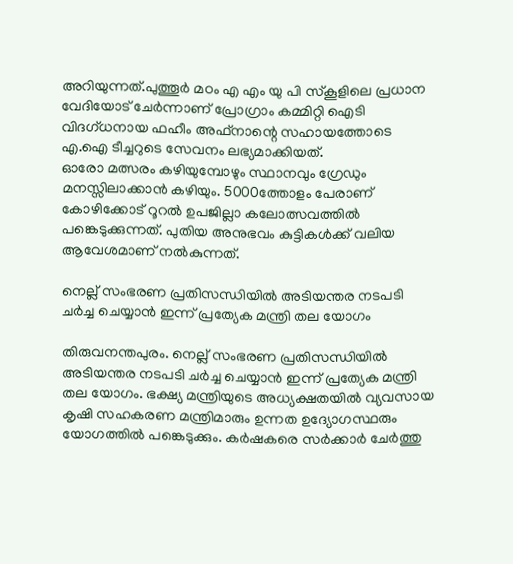അറിയുന്നത്.പുത്തൂർ മഠം എ എം യു പി സ്കൂളിലെ പ്രധാന വേദിയോട് ചേർന്നാണ് പ്രോഗ്രാം കമ്മിറ്റി ഐടി വിദഗ്ധനായ ഫഹീം അഫ്നാന്റെ സഹായത്തോടെ എ.ഐ ടീച്ചറുടെ സേവനം ലഭ്യമാക്കിയത്.
ഓരോ മത്സരം കഴിയുമ്പോഴും സ്ഥാനവും ഗ്രേഡും മനസ്സിലാക്കാൻ കഴിയും. 5000ത്തോളം പേരാണ് കോഴിക്കോട് റൂറൽ ഉപജില്ലാ കലോത്സവത്തിൽ പങ്കെടുക്കുന്നത്. പുതിയ അനുഭവം കുട്ടികൾക്ക് വലിയ ആവേശമാണ് നൽകുന്നത്.

നെല്ല് സംഭരണ പ്രതിസന്ധിയിൽ അടിയന്തര നടപടി ചർച്ച ചെയ്യാൻ ഇന്ന് പ്രത്യേക മന്ത്രി തല യോഗം

തിരുവനന്തപുരം. നെല്ല് സംഭരണ പ്രതിസന്ധിയിൽ അടിയന്തര നടപടി ചർച്ച ചെയ്യാൻ ഇന്ന് പ്രത്യേക മന്ത്രി തല യോഗം. ഭക്ഷ്യ മന്ത്രിയുടെ അധ്യക്ഷതയിൽ വ്യവസായ കൃഷി സഹകരണ മന്ത്രിമാരും ഉന്നത ഉദ്യോഗസ്ഥരും യോഗത്തിൽ പങ്കെടുക്കും. കർഷകരെ സർക്കാർ ചേർത്തു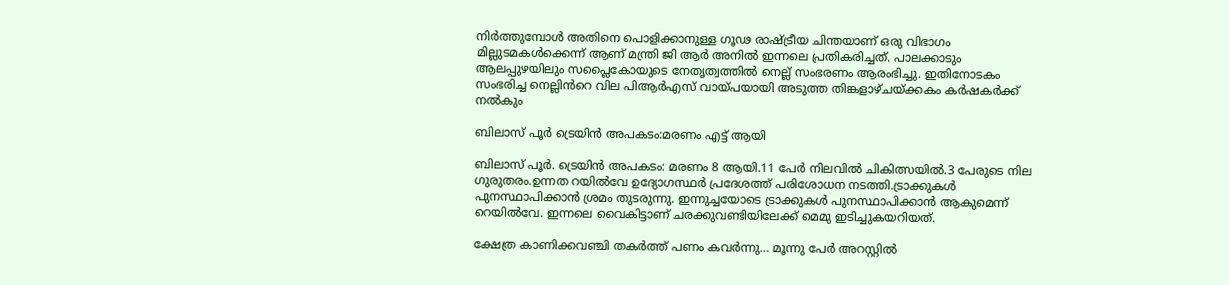നിർത്തുമ്പോൾ അതിനെ പൊളിക്കാനുള്ള ഗൂഢ രാഷ്ട്രീയ ചിന്തയാണ് ഒരു വിഭാഗം മില്ലുടമകൾക്കെന്ന് ആണ് മന്ത്രി ജി ആർ അനിൽ ഇന്നലെ പ്രതികരിച്ചത്. പാലക്കാടും ആലപ്പുഴയിലും സപ്ലൈകോയുടെ നേതൃത്വത്തിൽ നെല്ല് സംഭരണം ആരംഭിച്ചു. ഇതിനോടകം സംഭരിച്ച നെല്ലിൻറെ വില പിആർഎസ് വായ്പയായി അടുത്ത തിങ്കളാഴ്ചയ്ക്കകം കർഷകർക്ക് നൽകും

ബിലാസ് പൂർ ട്രെയിൻ അപകടം:മരണം എട്ട് ആയി

ബിലാസ് പൂർ. ട്രെയിൻ അപകടം: മരണം 8 ആയി.11 പേർ നിലവിൽ ചികിത്സയിൽ.3 പേരുടെ നില ഗുരുതരം.ഉന്നത റയിൽവേ ഉദ്യോഗസ്ഥർ പ്രദേശത്ത് പരിശോധന നടത്തി.ട്രാക്കുകൾ പുനസ്ഥാപിക്കാൻ ശ്രമം തുടരുന്നു. ഇന്നുച്ചയോടെ ട്രാക്കുകൾ പുനസ്ഥാപിക്കാൻ ആകുമെന്ന് റെയിൽവേ. ഇന്നലെ വൈകിട്ടാണ് ചരക്കുവണ്ടിയിലേക്ക് മെമു ഇടിച്ചുകയറിയത്.

ക്ഷേത്ര കാണിക്കവഞ്ചി തകർത്ത് പണം കവർന്നു… മൂന്നു പേർ അറസ്റ്റിൽ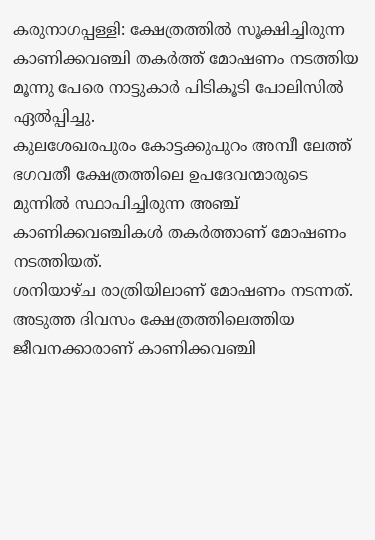കരുനാഗപ്പള്ളി: ക്ഷേത്രത്തിൽ സൂക്ഷിച്ചിരുന്ന കാണിക്കവഞ്ചി തകർത്ത് മോഷണം നടത്തിയ മൂന്നു പേരെ നാട്ടുകാർ പിടികൂടി പോലിസിൽ ഏൽപ്പിച്ചു.
കുലശേഖരപുരം കോട്ടക്കുപുറം അമ്പീ ലേത്ത് ഭഗവതീ ക്ഷേത്രത്തിലെ ഉപദേവന്മാരുടെ മുന്നിൽ സ്ഥാപിച്ചിരുന്ന അഞ്ച് കാണിക്കവഞ്ചികൾ തകർത്താണ് മോഷണം നടത്തിയത്.
ശനിയാഴ്ച രാത്രിയിലാണ് മോഷണം നടന്നത്. അടുത്ത ദിവസം ക്ഷേത്രത്തിലെത്തിയ ജീവനക്കാരാണ് കാണിക്കവഞ്ചി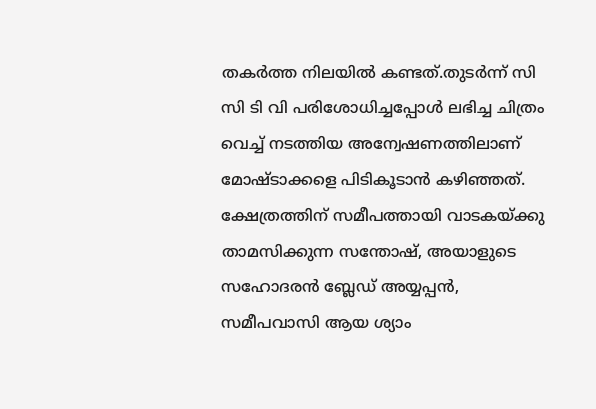തകർത്ത നിലയിൽ കണ്ടത്.തുടർന്ന് സി സി ടി വി പരിശോധിച്ചപ്പോൾ ലഭിച്ച ചിത്രം വെച്ച് നടത്തിയ അന്വേഷണത്തിലാണ് മോഷ്ടാക്കളെ പിടികൂടാൻ കഴിഞ്ഞത്.
ക്ഷേത്രത്തിന് സമീപത്തായി വാടകയ്ക്കു താമസിക്കുന്ന സന്തോഷ്, അയാളുടെ സഹോദരൻ ബ്ലേഡ് അയ്യപ്പൻ, സമീപവാസി ആയ ശ്യാം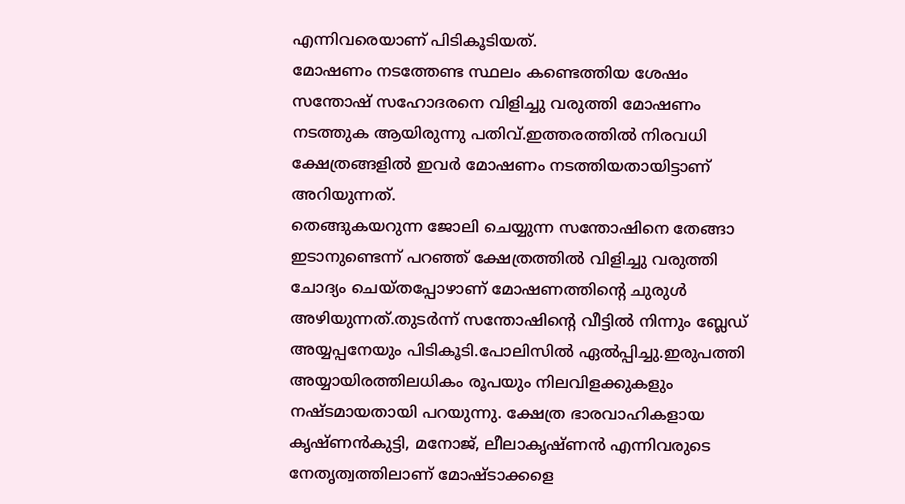എന്നിവരെയാണ് പിടികൂടിയത്.
മോഷണം നടത്തേണ്ട സ്ഥലം കണ്ടെത്തിയ ശേഷം സന്തോഷ് സഹോദരനെ വിളിച്ചു വരുത്തി മോഷണം നടത്തുക ആയിരുന്നു പതിവ്.ഇത്തരത്തിൽ നിരവധി ക്ഷേത്രങ്ങളിൽ ഇവർ മോഷണം നടത്തിയതായിട്ടാണ് അറിയുന്നത്.
തെങ്ങുകയറുന്ന ജോലി ചെയ്യുന്ന സന്തോഷിനെ തേങ്ങാ ഇടാനുണ്ടെന്ന് പറഞ്ഞ് ക്ഷേത്രത്തിൽ വിളിച്ചു വരുത്തി ചോദ്യം ചെയ്തപ്പോഴാണ് മോഷണത്തിൻ്റെ ചുരുൾ അഴിയുന്നത്.തുടർന്ന് സന്തോഷിൻ്റെ വീട്ടിൽ നിന്നും ബ്ലേഡ് അയ്യപ്പനേയും പിടികൂടി.പോലിസിൽ ഏൽപ്പിച്ചു.ഇരുപത്തി അയ്യായിരത്തിലധികം രൂപയും നിലവിളക്കുകളും നഷ്ടമായതായി പറയുന്നു. ക്ഷേത്ര ഭാരവാഹികളായ കൃഷ്ണൻകുട്ടി, മനോജ്, ലീലാകൃഷ്ണൻ എന്നിവരുടെ നേതൃത്വത്തിലാണ് മോഷ്ടാക്കളെ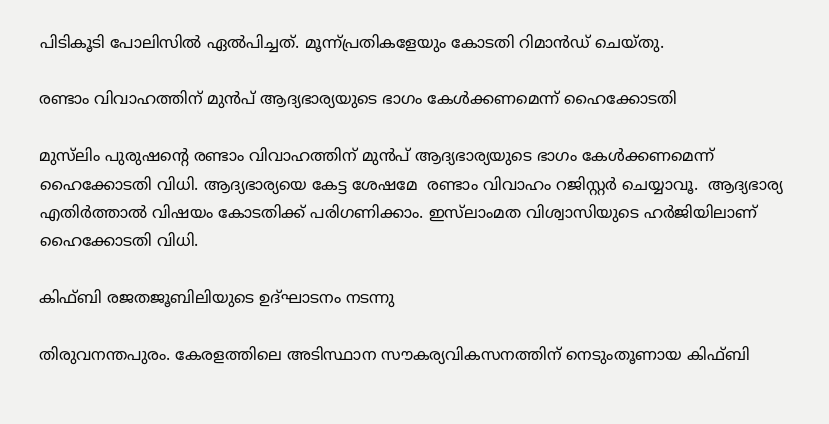പിടികൂടി പോലിസിൽ ഏൽപിച്ചത്. മൂന്ന്പ്രതികളേയും കോടതി റിമാൻഡ് ചെയ്തു.

രണ്ടാം വിവാഹത്തിന് മുന്‍‌പ് ആദ്യഭാര്യയുടെ ഭാഗം കേൾക്കണമെന്ന് ഹൈക്കോടതി

മുസ്‌ലിം പുരുഷന്റെ രണ്ടാം വിവാഹത്തിന് മുന്‍‌പ് ആദ്യഭാര്യയുടെ ഭാഗം കേൾക്കണമെന്ന് ഹൈക്കോടതി വിധി. ആദ്യഭാര്യയെ കേട്ട ശേഷമേ  രണ്ടാം വിവാഹം റജിസ്റ്റർ ചെയ്യാവൂ.  ആദ്യഭാര്യ എതിർത്താല്‍ വിഷയം കോടതിക്ക് പരിഗണിക്കാം. ഇസ്‌ലാംമത വിശ്വാസിയുടെ ഹർജിയിലാണ് ഹൈക്കോടതി വിധി.

കിഫ്ബി രജതജൂബിലിയുടെ ഉദ്ഘാടനം നടന്നു

തിരുവനന്തപുരം. കേരളത്തിലെ അടിസ്ഥാന സൗകര്യവികസനത്തിന് നെടുംതൂണായ കിഫ്ബി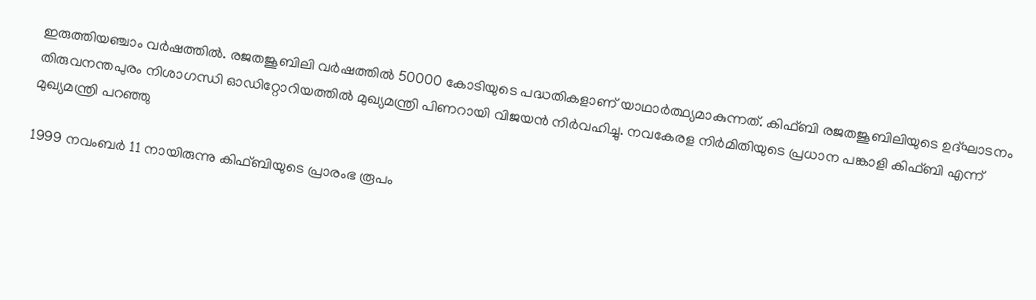ഇരുത്തിയഞ്ചാം വര്‍ഷത്തില്‍. രജതജൂബിലി വര്‍ഷത്തില്‍ 50000 കോടിയുടെ പദ്ധതികളാണ് യാഥാര്‍ത്ഥ്യമാകുന്നത്. കിഫ്ബി രജതജൂബിലിയുടെ ഉദ്ഘാടനം തിരുവനന്തപുരം നിശാഗന്ധി ഓഡിറ്റോറിയത്തില്‍ മുഖ്യമന്ത്രി പിണറായി വിജയന്‍ നിര്‍വഹിച്ചു. നവകേരള നിർമിതിയുടെ പ്രധാന പങ്കാളി കിഫ്ബി എന്ന് മുഖ്യമന്ത്രി പറഞ്ഞു

1999 നവംബര്‍ 11 നായിരുന്നു കിഫ്ബിയുടെ പ്രാരംഭ രൂപം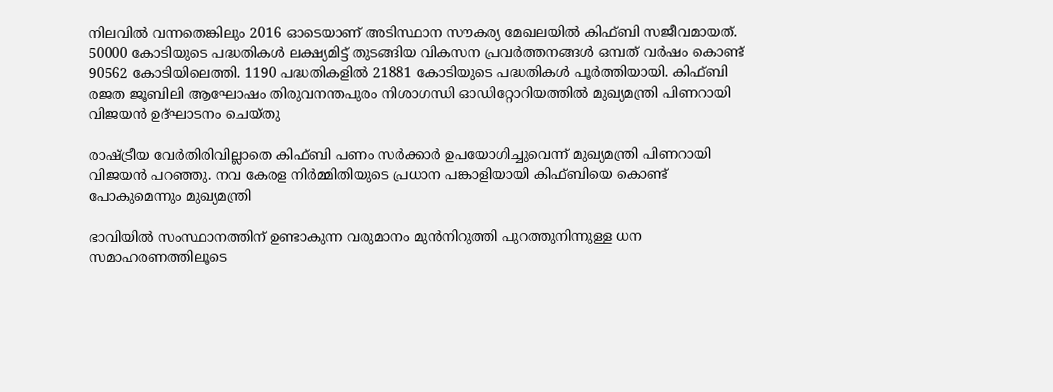നിലവില്‍ വന്നതെങ്കിലും 2016 ഓടെയാണ് അടിസ്ഥാന സൗകര്യ മേഖലയില്‍ കിഫ്ബി സജീവമായത്. 50000 കോടിയുടെ പദ്ധതികള്‍ ലക്ഷ്യമിട്ട് തുടങ്ങിയ വികസന പ്രവര്‍ത്തനങ്ങള്‍ ഒമ്പത് വര്‍ഷം കൊണ്ട് 90562 കോടിയിലെത്തി. 1190 പദ്ധതികളില്‍ 21881 കോടിയുടെ പദ്ധതികള്‍ പൂര്‍ത്തിയായി. കിഫ്ബി രജത ജൂബിലി ആഘോഷം തിരുവനന്തപുരം നിശാഗന്ധി ഓഡിറ്റോറിയത്തിൽ മുഖ്യമന്ത്രി പിണറായി വിജയൻ ഉദ്ഘാടനം ചെയ്തു

രാഷ്ട്രീയ വേർതിരിവില്ലാതെ കിഫ്ബി പണം സർക്കാർ ഉപയോഗിച്ചുവെന്ന് മുഖ്യമന്ത്രി പിണറായി വിജയൻ പറഞ്ഞു. നവ കേരള നിർമ്മിതിയുടെ പ്രധാന പങ്കാളിയായി കിഫ്ബിയെ കൊണ്ട് പോകുമെന്നും മുഖ്യമന്ത്രി

ഭാവിയില്‍ സംസ്ഥാനത്തിന് ഉണ്ടാകുന്ന വരുമാനം മുന്‍നിറുത്തി പുറത്തുനിന്നുള്ള ധന സമാഹരണത്തിലൂടെ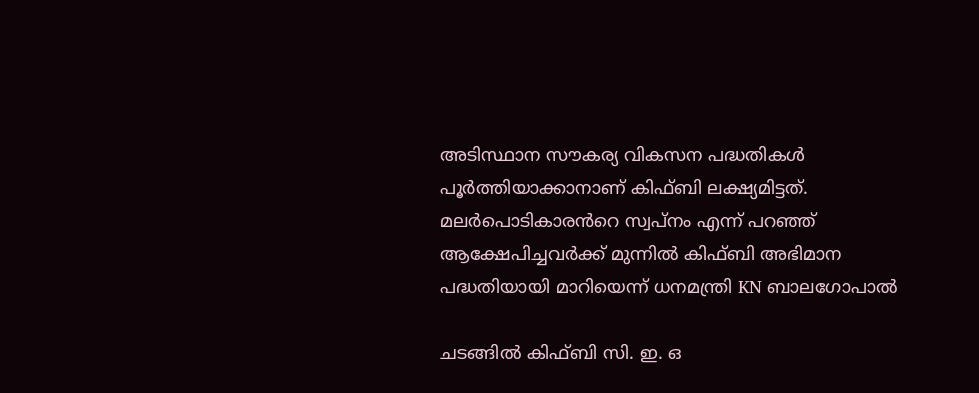അടിസ്ഥാന സൗകര്യ വികസന പദ്ധതികള്‍ പൂര്‍ത്തിയാക്കാനാണ് കിഫ്ബി ലക്ഷ്യമിട്ടത്. മലർപൊടികാരൻറെ സ്വപ്നം എന്ന് പറഞ്ഞ് ആക്ഷേപിച്ചവർക്ക് മുന്നിൽ കിഫ്ബി അഭിമാന പദ്ധതിയായി മാറിയെന്ന് ധനമന്ത്രി KN ബാലഗോപാൽ

ചടങ്ങിൽ കിഫ്ബി സി. ഇ. ഒ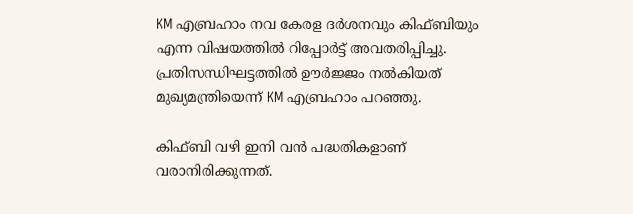KM എബ്രഹാം നവ കേരള ദർശനവും കിഫ്ബിയും എന്ന വിഷയത്തിൽ റിപ്പോർട്ട് അവതരിപ്പിച്ചു. പ്രതിസന്ധിഘട്ടത്തിൽ ഊർജ്ജം നൽകിയത് മുഖ്യമന്ത്രിയെന്ന് KM എബ്രഹാം പറഞ്ഞു.

കിഫ്ബി വഴി ഇനി വന്‍ പദ്ധതികളാണ് വരാനിരിക്കുന്നത്.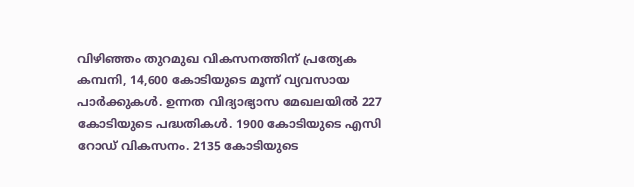വിഴിഞ്ഞം തുറമുഖ വികസനത്തിന് പ്രത്യേക കമ്പനി, 14,600 കോടിയുടെ മൂന്ന് വ്യവസായ പാര്‍ക്കുകള്‍. ഉന്നത വിദ്യാഭ്യാസ മേഖലയില്‍ 227 കോടിയുടെ പദ്ധതികള്‍. 1900 കോടിയുടെ എസി റോഡ് വികസനം. 2135 കോടിയുടെ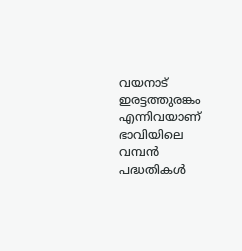വയനാട് ഇരട്ടത്തുരങ്കം എന്നിവയാണ് ഭാവിയിലെ വമ്പൻ പദ്ധതികൾ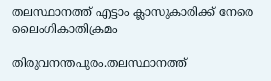തലസ്ഥാനത്ത് എട്ടാം ക്ലാസുകാരിക്ക് നേരെ ലൈംഗികാതിക്രമം

തിരുവനന്തപുരം.തലസ്ഥാനത്ത്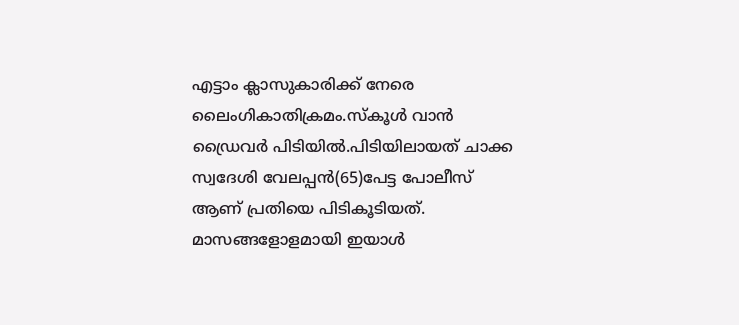എട്ടാം ക്ലാസുകാരിക്ക് നേരെ ലൈംഗികാതിക്രമം.സ്കൂൾ വാൻ ഡ്രൈവർ പിടിയിൽ.പിടിയിലായത് ചാക്ക സ്വദേശി വേലപ്പൻ(65)പേട്ട പോലീസ് ആണ് പ്രതിയെ പിടികൂടിയത്. മാസങ്ങളോളമായി ഇയാൾ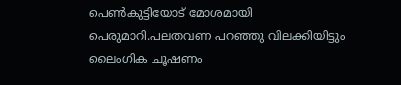പെൺകുട്ടിയോട് മോശമായി പെരുമാറി.പലതവണ പറഞ്ഞു വിലക്കിയിട്ടും ലൈംഗിക ചൂഷണം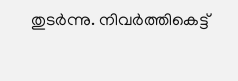തുടർന്നു. നിവർത്തികെട്ട്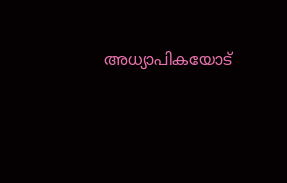അധ്യാപികയോട്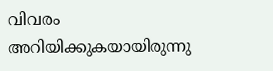വിവരം അറിയിക്കുകയായിരുന്നു